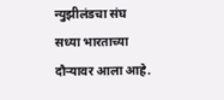न्युझीलंडचा संघ सध्या भारताच्या दौऱ्यावर आला आहे.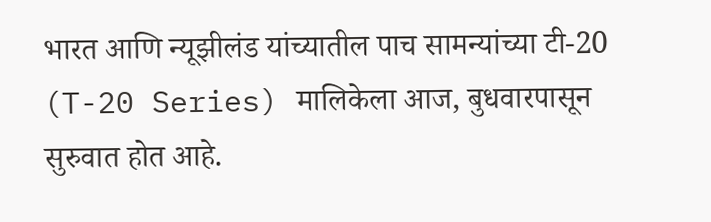भारत आणि न्यूझीलंड यांच्यातील पाच सामन्यांच्या टी-20 (T-20 Series) मालिकेला आज, बुधवारपासून सुरुवात होत आहे.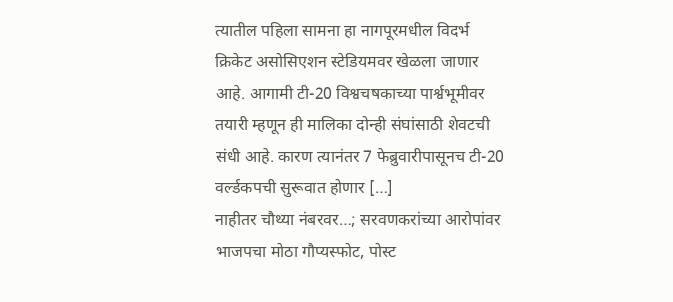त्यातील पहिला सामना हा नागपूरमधील विदर्भ क्रिकेट असोसिएशन स्टेडियमवर खेळला जाणार आहे. आगामी टी-20 विश्वचषकाच्या पार्श्वभूमीवर तयारी म्हणून ही मालिका दोन्ही संघांसाठी शेवटची संधी आहे. कारण त्यानंतर 7 फेब्रुवारीपासूनच टी-20 वर्ल्डकपची सुरूवात होणार […]
नाहीतर चौथ्या नंबरवर…; सरवणकरांच्या आरोपांवर भाजपचा मोठा गौप्यस्फोट, पोस्ट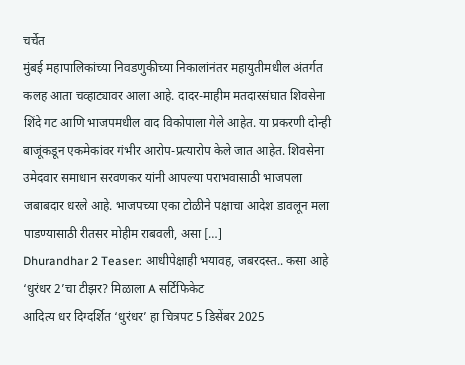चर्चेत
मुंबई महापालिकांच्या निवडणुकीच्या निकालांनंतर महायुतीमधील अंतर्गत कलह आता चव्हाट्यावर आला आहे. दादर-माहीम मतदारसंघात शिवसेना शिंदे गट आणि भाजपमधील वाद विकोपाला गेले आहेत. या प्रकरणी दोन्ही बाजूंकडून एकमेकांवर गंभीर आरोप-प्रत्यारोप केले जात आहेत. शिवसेना उमेदवार समाधान सरवणकर यांनी आपल्या पराभवासाठी भाजपला जबाबदार धरले आहे. भाजपच्या एका टोळीने पक्षाचा आदेश डावलून मला पाडण्यासाठी रीतसर मोहीम राबवली, असा […]
Dhurandhar 2 Teaser: आधीपेक्षाही भयावह, जबरदस्त.. कसा आहे ‘धुरंधर 2’चा टीझर? मिळाला A सर्टिफिकेट
आदित्य धर दिग्दर्शित ‘धुरंधर’ हा चित्रपट 5 डिसेंबर 2025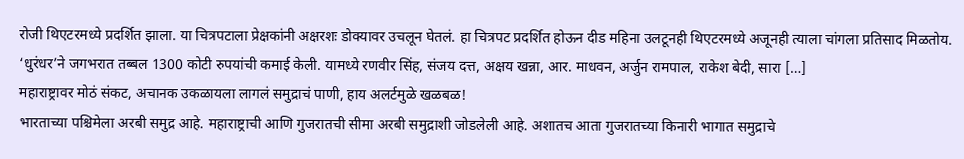रोजी थिएटरमध्ये प्रदर्शित झाला. या चित्रपटाला प्रेक्षकांनी अक्षरशः डोक्यावर उचलून घेतलं. हा चित्रपट प्रदर्शित होऊन दीड महिना उलटूनही थिएटरमध्ये अजूनही त्याला चांगला प्रतिसाद मिळतोय. ‘धुरंधर’ने जगभरात तब्बल 1300 कोटी रुपयांची कमाई केली. यामध्ये रणवीर सिंह, संजय दत्त, अक्षय खन्ना, आर. माधवन, अर्जुन रामपाल, राकेश बेदी, सारा […]
महाराष्ट्रावर मोठं संकट, अचानक उकळायला लागलं समुद्राचं पाणी, हाय अलर्टमुळे खळबळ!
भारताच्या पश्चिमेला अरबी समुद्र आहे. महाराष्ट्राची आणि गुजरातची सीमा अरबी समुद्राशी जोडलेली आहे. अशातच आता गुजरातच्या किनारी भागात समुद्राचे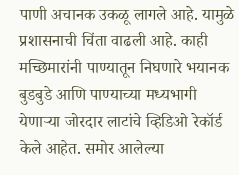पाणी अचानक उकळू लागले आहे. यामुळे प्रशासनाची चिंता वाढली आहे. काही मच्छिमारांनी पाण्यातून निघणारे भयानक बुडबुडे आणि पाण्याच्या मध्यभागी येणाऱ्या जोरदार लाटांचे व्हिडिओ रेकॉर्ड केले आहेत. समोर आलेल्या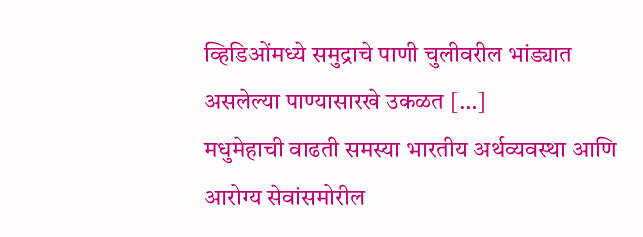व्हिडिओंमध्ये समुद्राचे पाणी चुलीवरील भांड्यात असलेल्या पाण्यासारखे उकळत […]
मधुमेहाची वाढती समस्या भारतीय अर्थव्यवस्था आणि आरोग्य सेवांसमोरील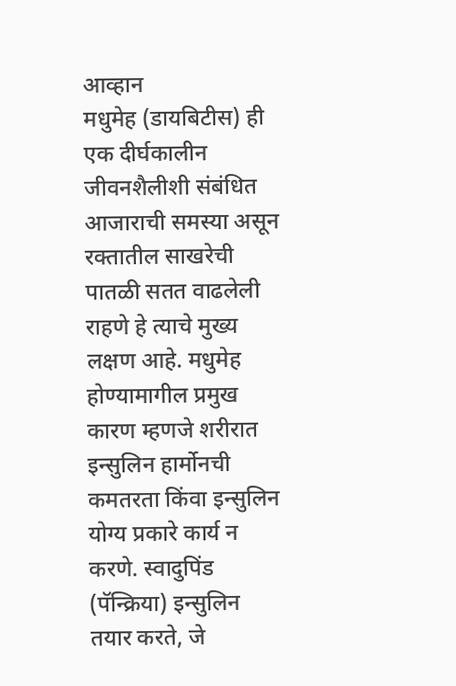आव्हान
मधुमेह (डायबिटीस) ही एक दीर्घकालीन जीवनशैलीशी संबंधित आजाराची समस्या असून रक्तातील साखरेची पातळी सतत वाढलेली राहणे हे त्याचे मुख्य लक्षण आहे. मधुमेह होण्यामागील प्रमुख कारण म्हणजे शरीरात इन्सुलिन हार्मोनची कमतरता किंवा इन्सुलिन योग्य प्रकारे कार्य न करणे. स्वादुपिंड (पॅन्क्रिया) इन्सुलिन तयार करते, जे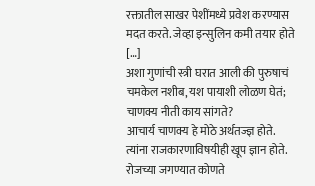रक्तातील साखर पेशींमध्ये प्रवेश करण्यास मदत करते. जेव्हा इन्सुलिन कमी तयार होते […]
अशा गुणांची स्त्री घरात आली की पुरुषाचं चमकेल नशीब, यश पायाशी लोळण घेतं; चाणक्य नीती काय सांगते?
आचार्य चाणक्य हे मोठे अर्थतज्ज्ञ होते. त्यांना राजकारणाविषयीही खूप ज्ञान होते. रोजच्या जगण्यात कोणते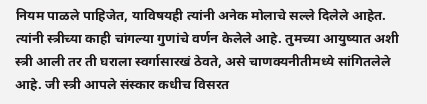नियम पाळले पाहिजेत, याविषयही त्यांनी अनेक मोलाचे सल्ले दिलेले आहेत. त्यांनी स्त्रीच्या काही चांगल्या गुणांचे वर्णन केलेले आहे. तुमच्या आयुष्यात अशी स्त्री आली तर ती घराला स्वर्गासारखं ठेवते, असे चाणक्यनीतीमध्ये सांगितलेले आहे. जी स्त्री आपले संस्कार कधीच विसरत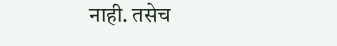नाही. तसेच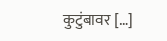कुटुंबावर […]